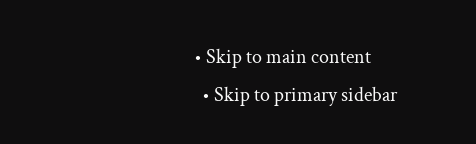• Skip to main content
  • Skip to primary sidebar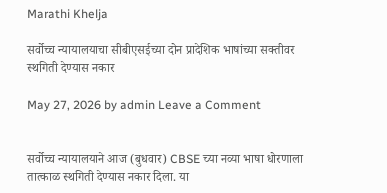Marathi Khelja

सर्वोच्च न्यायालयाचा सीबीएसईच्या दोन प्रादेशिक भाषांच्या सक्तीवर स्थगिती देण्यास नकार

May 27, 2026 by admin Leave a Comment


सर्वोच्च न्यायालयाने आज (बुधवार) CBSE च्या नव्या भाषा धोरणाला तात्काळ स्थगिती देण्यास नकार दिला. या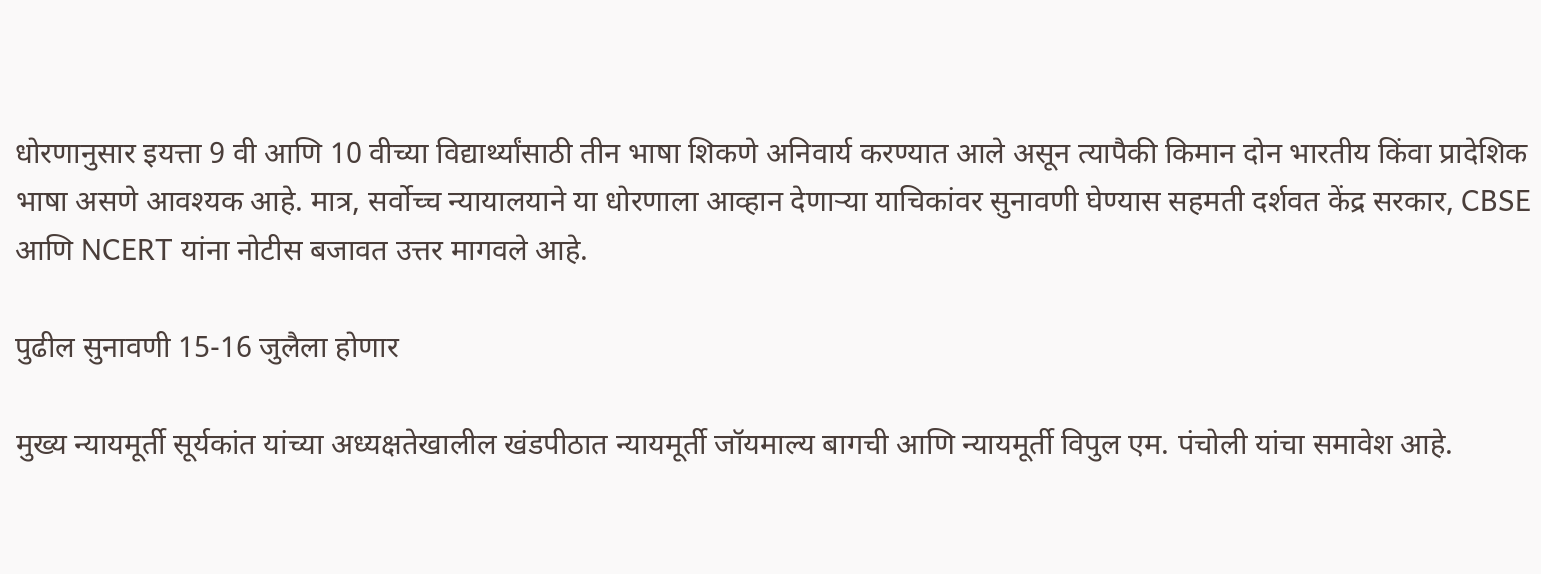धोरणानुसार इयत्ता 9 वी आणि 10 वीच्या विद्यार्थ्यांसाठी तीन भाषा शिकणे अनिवार्य करण्यात आले असून त्यापैकी किमान दोन भारतीय किंवा प्रादेशिक भाषा असणे आवश्यक आहे. मात्र, सर्वोच्च न्यायालयाने या धोरणाला आव्हान देणाऱ्या याचिकांवर सुनावणी घेण्यास सहमती दर्शवत केंद्र सरकार, CBSE आणि NCERT यांना नोटीस बजावत उत्तर मागवले आहे.

पुढील सुनावणी 15-16 जुलैला होणार

मुख्य न्यायमूर्ती सूर्यकांत यांच्या अध्यक्षतेखालील खंडपीठात न्यायमूर्ती जॉयमाल्य बागची आणि न्यायमूर्ती विपुल एम. पंचोली यांचा समावेश आहे.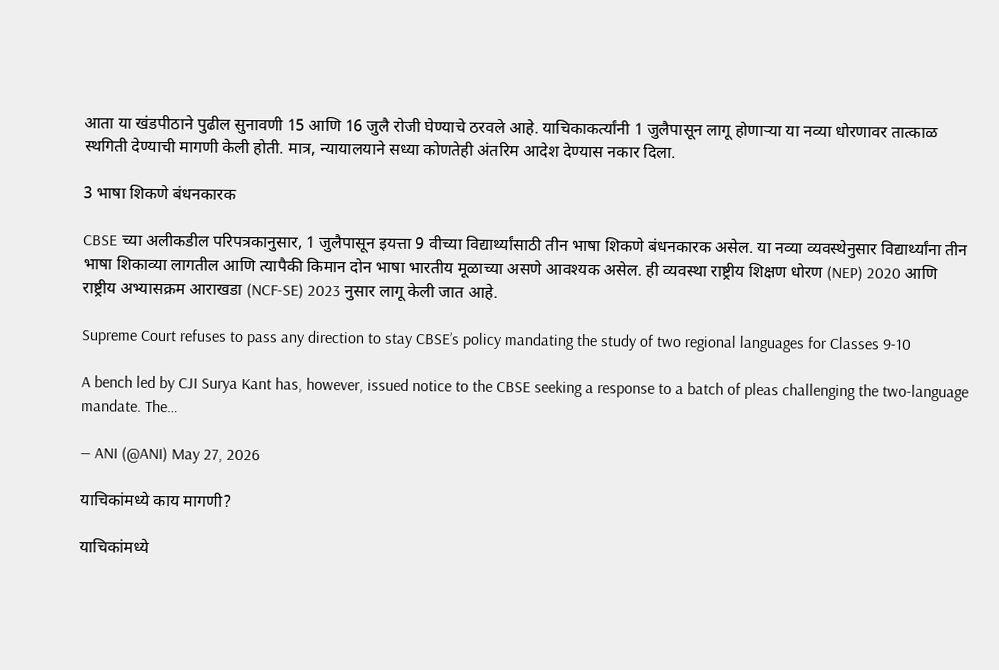आता या खंडपीठाने पुढील सुनावणी 15 आणि 16 जुलै रोजी घेण्याचे ठरवले आहे. याचिकाकर्त्यांनी 1 जुलैपासून लागू होणाऱ्या या नव्या धोरणावर तात्काळ स्थगिती देण्याची मागणी केली होती. मात्र, न्यायालयाने सध्या कोणतेही अंतरिम आदेश देण्यास नकार दिला.

3 भाषा शिकणे बंधनकारक

CBSE च्या अलीकडील परिपत्रकानुसार, 1 जुलैपासून इयत्ता 9 वीच्या विद्यार्थ्यांसाठी तीन भाषा शिकणे बंधनकारक असेल. या नव्या व्यवस्थेनुसार विद्यार्थ्यांना तीन भाषा शिकाव्या लागतील आणि त्यापैकी किमान दोन भाषा भारतीय मूळाच्या असणे आवश्यक असेल. ही व्यवस्था राष्ट्रीय शिक्षण धोरण (NEP) 2020 आणि राष्ट्रीय अभ्यासक्रम आराखडा (NCF-SE) 2023 नुसार लागू केली जात आहे.

Supreme Court refuses to pass any direction to stay CBSE’s policy mandating the study of two regional languages for Classes 9-10

A bench led by CJI Surya Kant has, however, issued notice to the CBSE seeking a response to a batch of pleas challenging the two-language mandate. The…

— ANI (@ANI) May 27, 2026

याचिकांमध्ये काय मागणी?

याचिकांमध्ये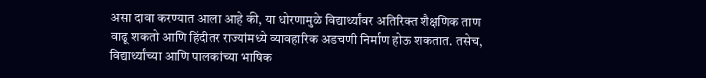असा दावा करण्यात आला आहे की, या धोरणामुळे विद्यार्थ्यांवर अतिरिक्त शैक्षणिक ताण वाढू शकतो आणि हिंदीतर राज्यांमध्ये व्यावहारिक अडचणी निर्माण होऊ शकतात. तसेच, विद्यार्थ्यांच्या आणि पालकांच्या भाषिक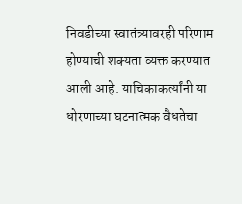निवडीच्या स्वातंत्र्यावरही परिणाम होण्याची शक्यता व्यक्त करण्यात आली आहे. याचिकाकर्त्यांनी या धोरणाच्या घटनात्मक वैधतेचा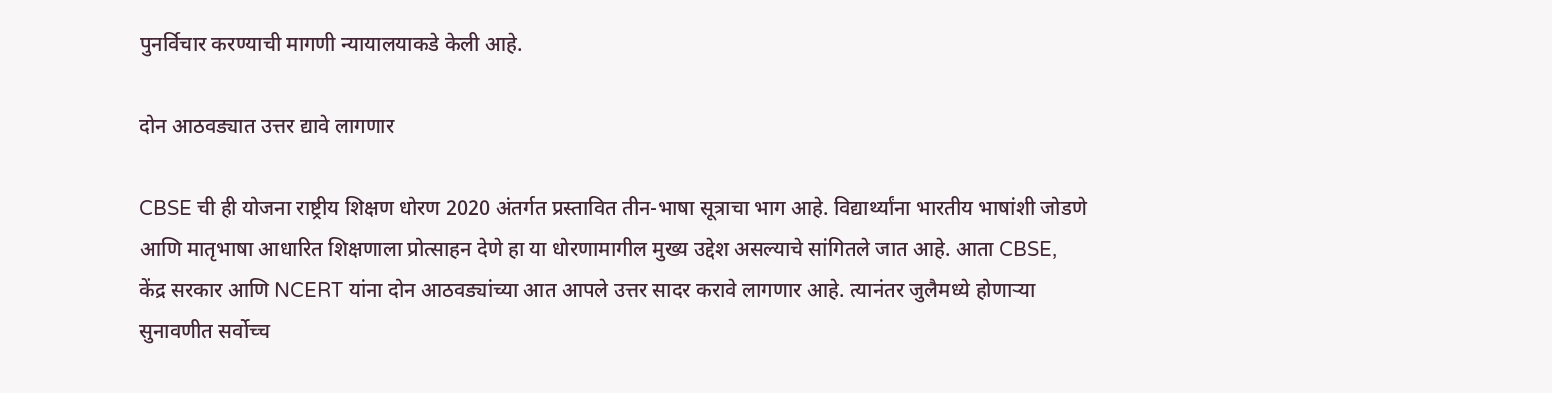पुनर्विचार करण्याची मागणी न्यायालयाकडे केली आहे.

दोन आठवड्यात उत्तर द्यावे लागणार

CBSE ची ही योजना राष्ट्रीय शिक्षण धोरण 2020 अंतर्गत प्रस्तावित तीन-भाषा सूत्राचा भाग आहे. विद्यार्थ्यांना भारतीय भाषांशी जोडणे आणि मातृभाषा आधारित शिक्षणाला प्रोत्साहन देणे हा या धोरणामागील मुख्य उद्देश असल्याचे सांगितले जात आहे. आता CBSE, केंद्र सरकार आणि NCERT यांना दोन आठवड्यांच्या आत आपले उत्तर सादर करावे लागणार आहे. त्यानंतर जुलैमध्ये होणाऱ्या सुनावणीत सर्वोच्च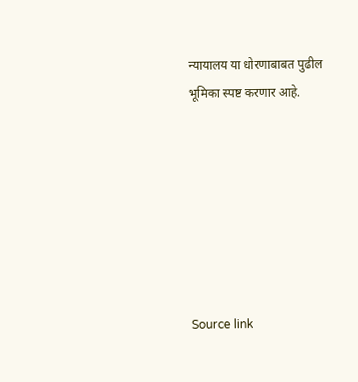न्यायालय या धोरणाबाबत पुढील भूमिका स्पष्ट करणार आहे.







Source link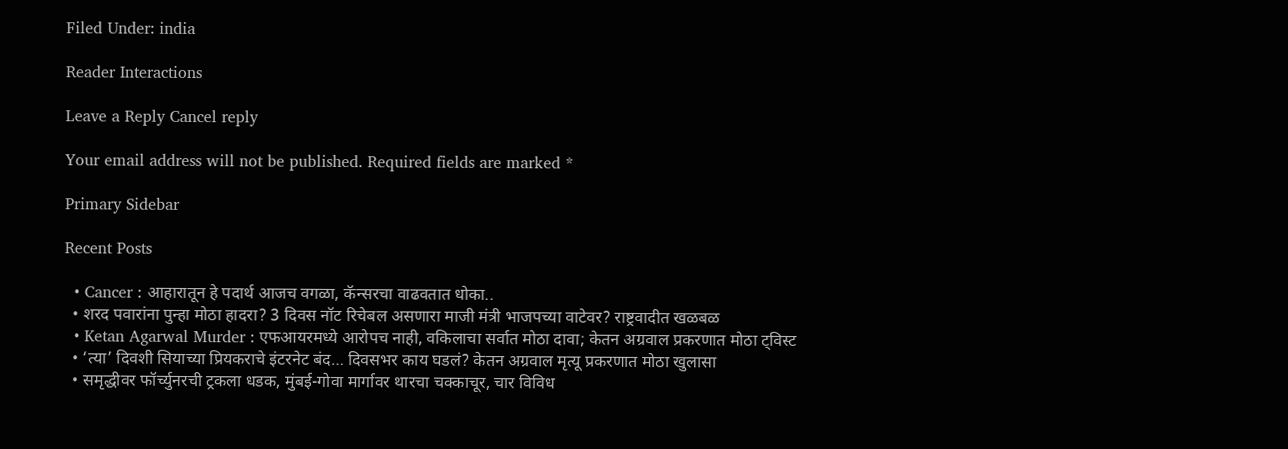Filed Under: india

Reader Interactions

Leave a Reply Cancel reply

Your email address will not be published. Required fields are marked *

Primary Sidebar

Recent Posts

  • Cancer : आहारातून हे पदार्थ आजच वगळा, कॅन्सरचा वाढवतात धोका..
  • शरद पवारांना पुन्हा मोठा हादरा? 3 दिवस नॉट रिचेबल असणारा माजी मंत्री भाजपच्या वाटेवर? राष्ट्रवादीत खळबळ
  • Ketan Agarwal Murder : एफआयरमध्ये आरोपच नाही, वकिलाचा सर्वात मोठा दावा; केतन अग्रवाल प्रकरणात मोठा ट्विस्ट
  • ‘त्या’ दिवशी सियाच्या प्रियकराचे इंटरनेट बंद… दिवसभर काय घडलं? केतन अग्रवाल मृत्यू प्रकरणात मोठा खुलासा
  • समृद्धीवर फॉर्च्युनरची ट्रकला धडक, मुंबई-गोवा मार्गावर थारचा चक्काचूर, चार विविध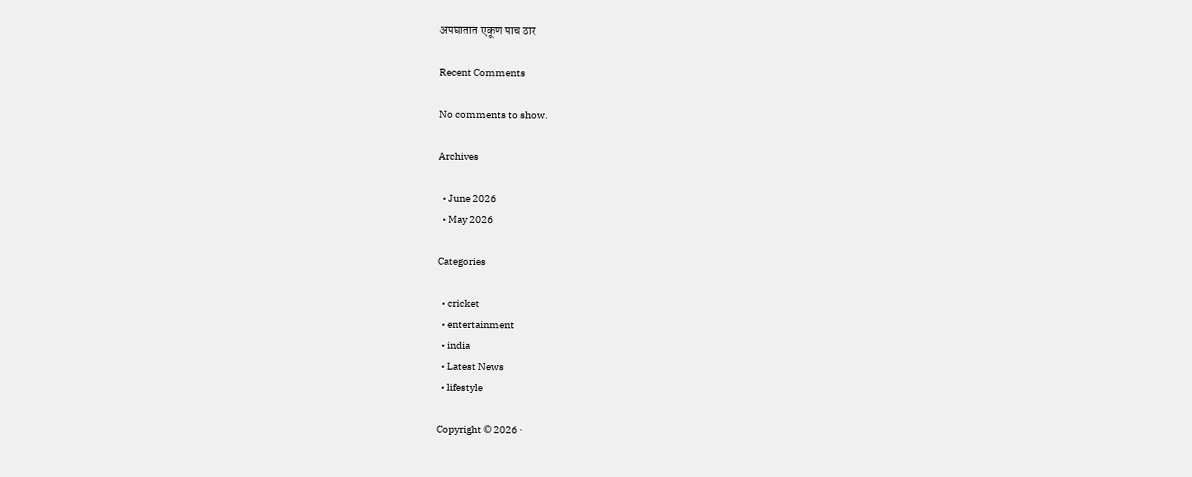अपघातात एकूण पाच ठार

Recent Comments

No comments to show.

Archives

  • June 2026
  • May 2026

Categories

  • cricket
  • entertainment
  • india
  • Latest News
  • lifestyle

Copyright © 2026 ·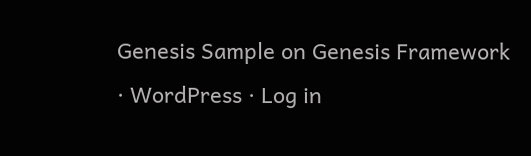Genesis Sample on Genesis Framework · WordPress · Log in